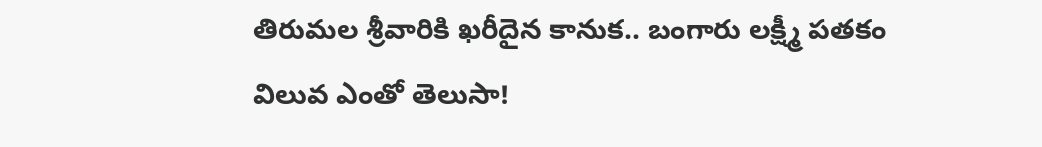తిరుమల శ్రీవారికి ఖరీదైన కానుక.. బంగారు లక్ష్మీ పతకం విలువ ఎంతో తెలుసా!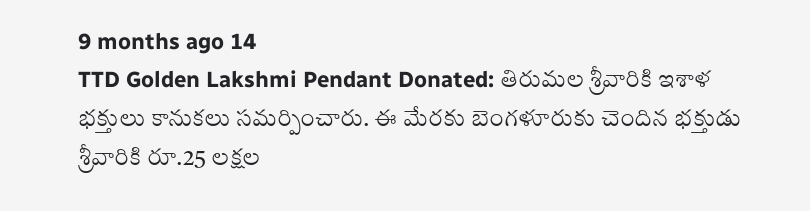9 months ago 14
TTD Golden Lakshmi Pendant Donated: తిరుమల శ్రీవారికి ఇశాళ భక్తులు కానుకలు సమర్పించారు. ఈ మేరకు బెంగళూరుకు చెందిన భక్తుడు శ్రీవారికి రూ.25 లక్షల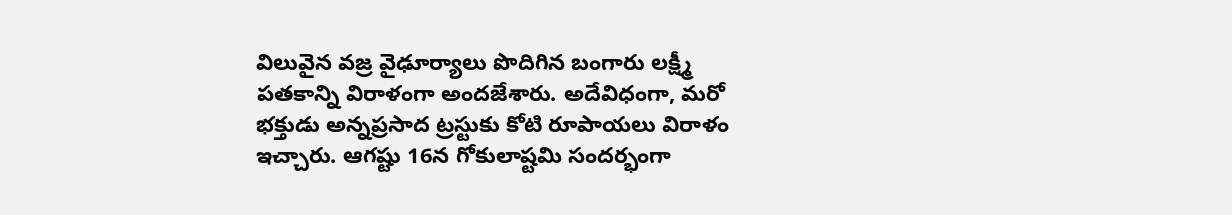విలువైన వజ్ర వైఢూర్యాలు పొదిగిన బంగారు లక్ష్మీ పతకాన్ని విరాళంగా అందజేశారు. అదేవిధంగా, మరో భక్తుడు అన్నప్రసాద ట్రస్టుకు కోటి రూపాయలు విరాళం ఇచ్చారు. ఆగష్టు 16న గోకులాష్టమి సందర్భంగా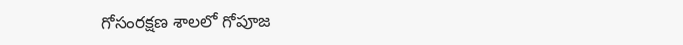గోసంరక్షణ శాలలో గోపూజ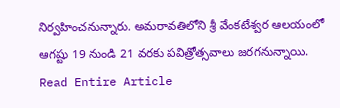నిర్వహించనున్నారు. అమరావతిలోని శ్రీ వేంకటేశ్వర ఆలయంలో ఆగష్టు 19 నుండి 21 వరకు పవిత్రోత్సవాలు జరగనున్నాయి.
Read Entire Article